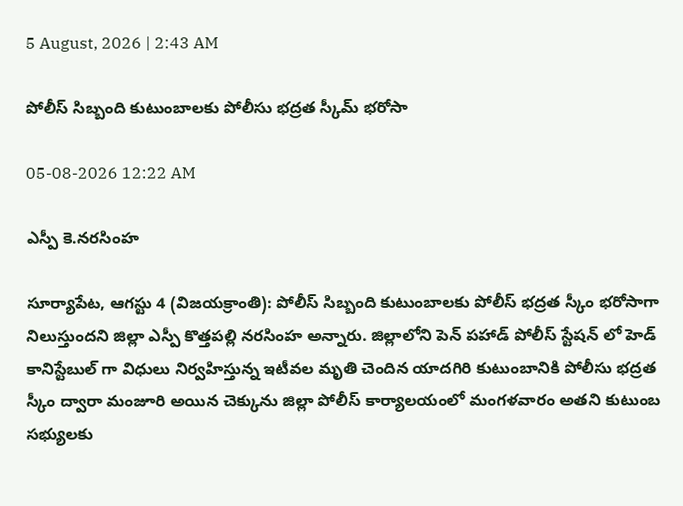5 August, 2026 | 2:43 AM

పోలీస్ సిబ్బంది కుటుంబాలకు పోలీసు భద్రత స్కీమ్ భరోసా

05-08-2026 12:22 AM

ఎస్పీ కె.నరసింహ

సూర్యాపేట, ఆగస్టు 4 (విజయక్రాంతి): పోలీస్ సిబ్బంది కుటుంబాలకు పోలీస్ భద్రత స్కీం భరోసాగా నిలుస్తుందని జిల్లా ఎస్పీ కొత్తపల్లి నరసింహ అన్నారు. జిల్లాలోని పెన్ పహాడ్ పోలీస్ స్టేషన్ లో హెడ్ కానిస్టేబుల్ గా విధులు నిర్వహిస్తున్న ఇటీవల మృతి చెందిన యాదగిరి కుటుంబానికి పోలీసు భద్రత స్కీం ద్వారా మంజూరి అయిన చెక్కును జిల్లా పోలీస్ కార్యాలయంలో మంగళవారం అతని కుటుంబ సభ్యులకు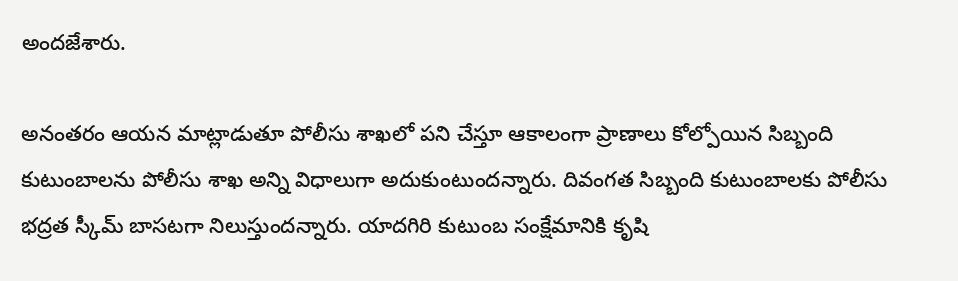అందజేశారు.

అనంతరం ఆయన మాట్లాడుతూ పోలీసు శాఖలో పని చేస్తూ ఆకాలంగా ప్రాణాలు కోల్పోయిన సిబ్బంది కుటుంబాలను పోలీసు శాఖ అన్ని విధాలుగా అదుకుంటుందన్నారు. దివంగత సిబ్బంది కుటుంబాలకు పోలీసు భద్రత స్కీమ్ బాసటగా నిలుస్తుందన్నారు. యాదగిరి కుటుంబ సంక్షేమానికి కృషి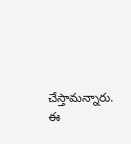చేస్తామన్నారు. ఈ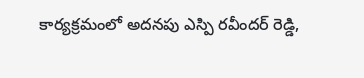కార్యక్రమంలో అదనపు ఎస్పి రవీందర్ రెడ్డి,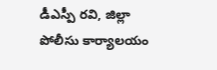డీఎస్పీ రవి, జిల్లా పోలీసు కార్యాలయం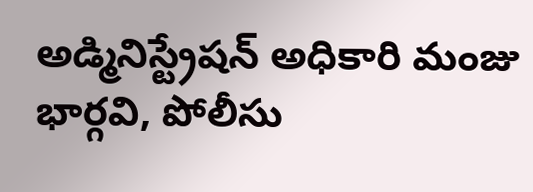అడ్మినిస్ట్రేషన్ అధికారి మంజు భార్గవి, పోలీసు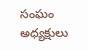సంఘం అధ్యక్షులు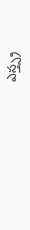ఎస్త్స్ర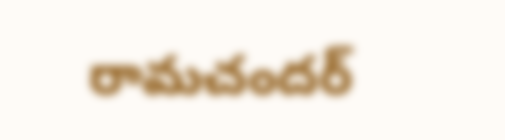రామచందర్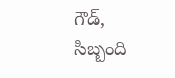గౌడ్, సిబ్బంది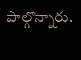పాల్గొన్నారు.